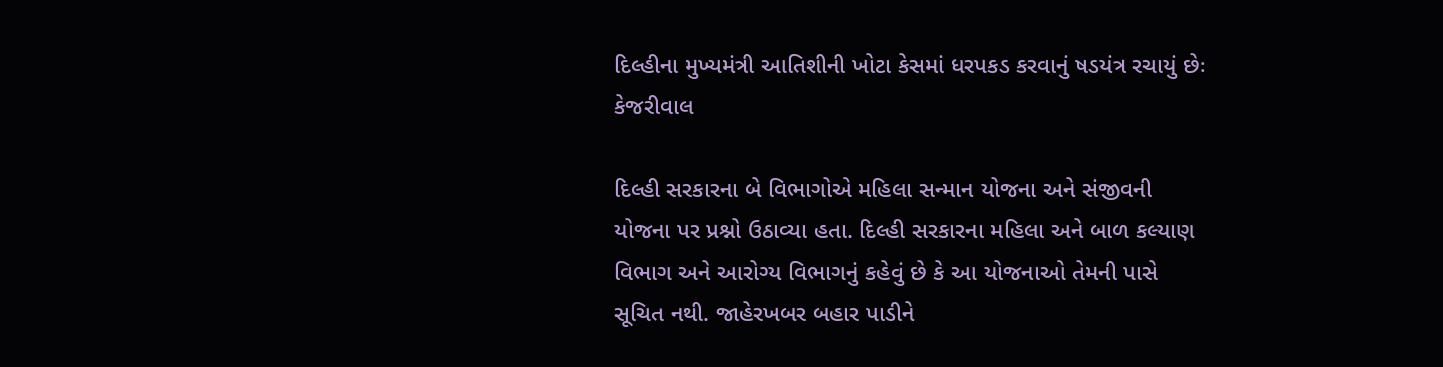દિલ્હીના મુખ્યમંત્રી આતિશીની ખોટા કેસમાં ધરપકડ કરવાનું ષડયંત્ર રચાયું છેઃ કેજરીવાલ

દિલ્હી સરકારના બે વિભાગોએ મહિલા સન્માન યોજના અને સંજીવની યોજના પર પ્રશ્નો ઉઠાવ્યા હતા. દિલ્હી સરકારના મહિલા અને બાળ કલ્યાણ વિભાગ અને આરોગ્ય વિભાગનું કહેવું છે કે આ યોજનાઓ તેમની પાસે સૂચિત નથી. જાહેરખબર બહાર પાડીને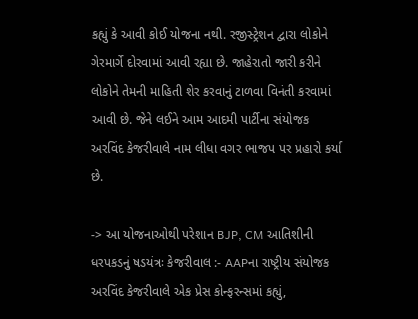કહ્યું કે આવી કોઈ યોજના નથી. રજીસ્ટ્રેશન દ્વારા લોકોને ગેરમાર્ગે દોરવામાં આવી રહ્યા છે. જાહેરાતો જારી કરીને લોકોને તેમની માહિતી શેર કરવાનું ટાળવા વિનંતી કરવામાં આવી છે. જેને લઈને આમ આદમી પાર્ટીના સંયોજક અરવિંદ કેજરીવાલે નામ લીધા વગર ભાજપ પર પ્રહારો કર્યા છે.

-> આ યોજનાઓથી પરેશાન BJP, CM આતિશીની ધરપકડનું ષડયંત્રઃ કેજરીવાલ :- AAPના રાષ્ટ્રીય સંયોજક અરવિંદ કેજરીવાલે એક પ્રેસ કોન્ફરન્સમાં કહ્યું,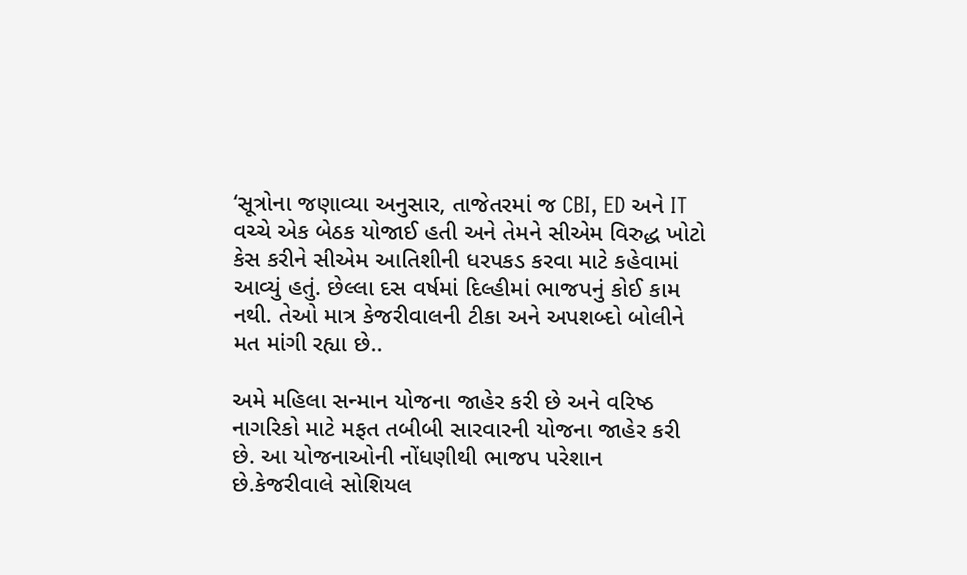‘સૂત્રોના જણાવ્યા અનુસાર, તાજેતરમાં જ CBI, ED અને IT વચ્ચે એક બેઠક યોજાઈ હતી અને તેમને સીએમ વિરુદ્ધ ખોટો કેસ કરીને સીએમ આતિશીની ધરપકડ કરવા માટે કહેવામાં આવ્યું હતું. છેલ્લા દસ વર્ષમાં દિલ્હીમાં ભાજપનું કોઈ કામ નથી. તેઓ માત્ર કેજરીવાલની ટીકા અને અપશબ્દો બોલીને મત માંગી રહ્યા છે..

અમે મહિલા સન્માન યોજના જાહેર કરી છે અને વરિષ્ઠ નાગરિકો માટે મફત તબીબી સારવારની યોજના જાહેર કરી છે. આ યોજનાઓની નોંધણીથી ભાજપ પરેશાન છે.કેજરીવાલે સોશિયલ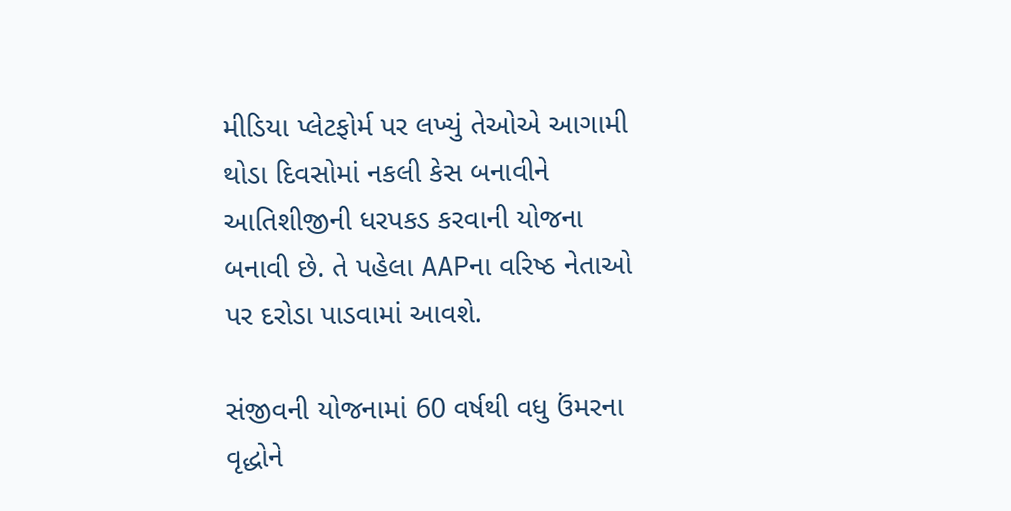મીડિયા પ્લેટફોર્મ પર લખ્યું તેઓએ આગામી થોડા દિવસોમાં નકલી કેસ બનાવીને આતિશીજીની ધરપકડ કરવાની યોજના બનાવી છે. તે પહેલા AAPના વરિષ્ઠ નેતાઓ પર દરોડા પાડવામાં આવશે.

સંજીવની યોજનામાં 60 વર્ષથી વધુ ઉંમરના વૃદ્ધોને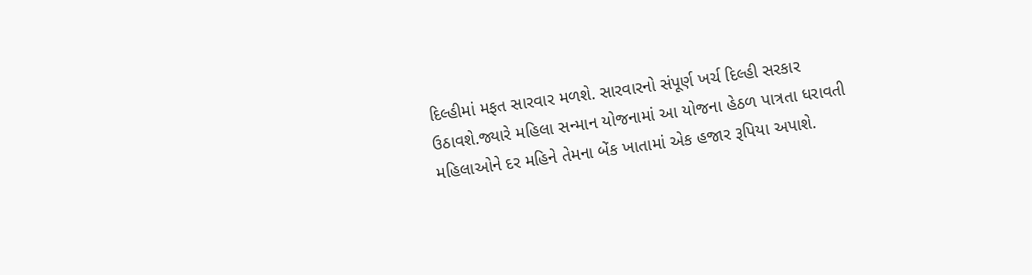દિલ્હીમાં મફત સારવાર મળશે. સારવારનો સંપૂર્ણ ખર્ચ દિલ્હી સરકાર ઉઠાવશે.જ્યારે મહિલા સન્માન યોજનામાં આ યોજના હેઠળ પાત્રતા ધરાવતી મહિલાઓને દર મહિને તેમના બેંક ખાતામાં એક હજાર રૂપિયા અપાશે.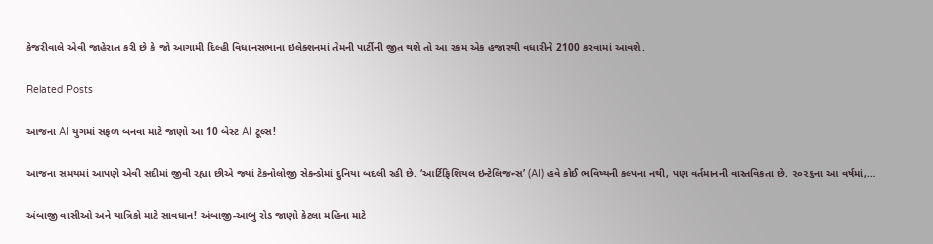કેજરીવાલે એવી જાહેરાત કરી છે કે જો આગામી દિલ્હી વિધાનસભાના ઇલેક્શનમાં તેમની પાર્ટીની જીત થશે તો આ રકમ એક હજારથી વધારીને 2100 કરવામાં આવશે.

Related Posts

આજના AI યુગમાં સફળ બનવા માટે જાણો આ 10 બેસ્ટ AI ટૂલ્સ!

આજના સમયમાં આપણે એવી સદીમાં જીવી રહ્યા છીએ જ્યાં ટેકનોલોજી સેકન્ડોમાં દુનિયા બદલી રહી છે. ‘આર્ટિફિશિયલ ઇન્ટેલિજન્સ’ (AI) હવે કોઈ ભવિષ્યની કલ્પના નથી, પણ વર્તમાનની વાસ્તવિકતા છે. ૨૦૨૬ના આ વર્ષમાં,…

અંબાજી વાસીઓ અને યાત્રિકો માટે સાવધાન! અંબાજી-આબુ રોડ જાણો કેટલા મહિના માટે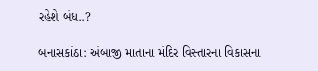રહેશે બંધ..?

બનાસકાંઠા: અંબાજી માતાના મંદિર વિસ્તારના વિકાસના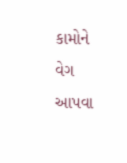કામોને વેગ આપવા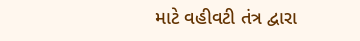માટે વહીવટી તંત્ર દ્વારા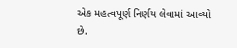એક મહત્વપૂર્ણ નિર્ણય લેવામાં આવ્યો છે.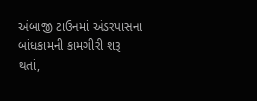અંબાજી ટાઉનમાં અંડરપાસના બાંધકામની કામગીરી શરૂ થતાં,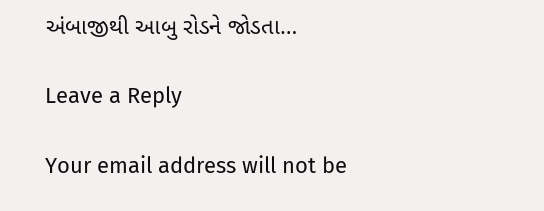અંબાજીથી આબુ રોડને જોડતા…

Leave a Reply

Your email address will not be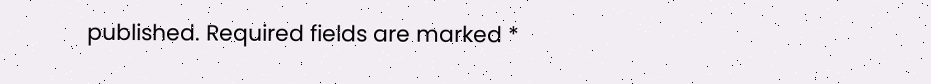published. Required fields are marked *